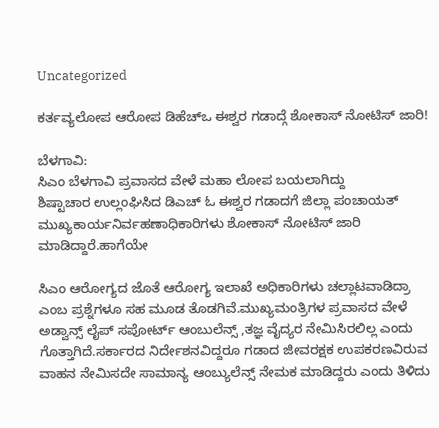Uncategorized

ಕರ್ತವ್ಯಲೋಪ ಆರೋಪ ಡಿಹೆಚ್ಒ ಈಶ್ವರ ಗಡಾದ್ಗೆ ಶೋಕಾಸ್ ನೋಟಿಸ್ ಜಾರಿ!

ಬೆಳಗಾವಿ:
ಸಿಎಂ ಬೆಳಗಾವಿ ಪ್ರವಾಸದ ವೇಳೆ ಮಹಾ ಲೋಪ ಬಯಲಾಗಿದ್ದು
ಶಿಷ್ಟಾಚಾರ ಉಲ್ಲಂಘಿಸಿದ ಡಿಎಚ್ ಓ ಈಶ್ವರ ಗಡಾದಗೆ ಜಿಲ್ಲಾ ಪಂಚಾಯತ್ ಮುಖ್ಯಕಾರ್ಯನಿರ್ವಹಣಾಧಿಕಾರಿಗಳು ಶೋಕಾಸ್ ನೋಟಿಸ್ ಜಾರಿ ಮಾಡಿದ್ದಾರೆ.ಹಾಗೆಯೇ

ಸಿಎಂ ಆರೋಗ್ಯದ ಜೊತೆ ಆರೋಗ್ಯ ಇಲಾಖೆ ಅಧಿಕಾರಿಗಳು ಚಲ್ಲಾಟವಾಡಿದ್ರಾ ಎಂಬ ಪ್ರಶ್ನೆಗಳೂ ಸಹ ಮೂಡ ತೊಡಗಿವೆ.ಮುಖ್ಯಮಂತ್ರಿಗಳ ಪ್ರವಾಸದ ವೇಳೆ ಅಡ್ವಾನ್ಸ್ ಲೈಪ್ ಸಪೋರ್ಟ್ ಆಂಬುಲೆನ್ಸ್ ,ತಜ್ಞ ವೈದ್ಯರ ನೇಮಿಸಿರಲಿಲ್ಲ ಎಂದು ಗೊತ್ತಾಗಿದೆ.ಸರ್ಕಾರದ ನಿರ್ದೇಶನವಿದ್ದರೂ ಗಡಾದ ಜೀವರಕ್ಷಕ ಉಪಕರಣವಿರುವ ವಾಹನ ನೇಮಿಸದೇ ಸಾಮಾನ್ಯ ಆಂಬ್ಯುಲೆನ್ಸ್ ನೇಮಕ ಮಾಡಿದ್ದರು ಎಂದು ತಿಳಿದು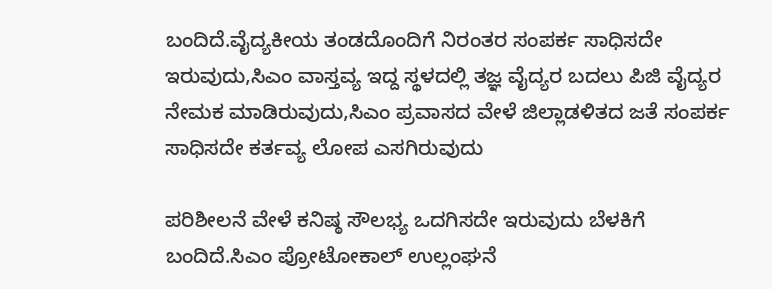ಬಂದಿದೆ.ವೈದ್ಯಕೀಯ ತಂಡದೊಂದಿಗೆ ನಿರಂತರ ಸಂಪರ್ಕ ಸಾಧಿಸದೇ ಇರುವುದು,ಸಿಎಂ ವಾಸ್ತವ್ಯ ಇದ್ದ ಸ್ಥಳದಲ್ಲಿ ತಜ್ಞ ವೈದ್ಯರ ಬದಲು ಪಿಜಿ ವೈದ್ಯರ ನೇಮಕ ಮಾಡಿರುವುದು,ಸಿಎಂ ಪ್ರವಾಸದ ವೇಳೆ ಜಿಲ್ಲಾಡಳಿತದ ಜತೆ ಸಂಪರ್ಕ ಸಾಧಿಸದೇ ಕರ್ತವ್ಯ ಲೋಪ ಎಸಗಿರುವುದು

ಪರಿಶೀಲನೆ ವೇಳೆ ಕನಿಷ್ಠ ಸೌಲಭ್ಯ ಒದಗಿಸದೇ ಇರುವುದು ಬೆಳಕಿಗೆ ಬಂದಿದೆ.ಸಿಎಂ ಪ್ರೋಟೋಕಾಲ್ ಉಲ್ಲಂಘನೆ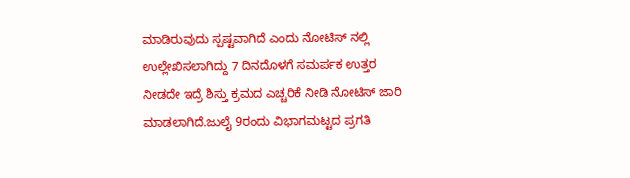ಮಾಡಿರುವುದು ಸ್ಪಷ್ಟವಾಗಿದೆ ಎಂದು ನೋಟಿಸ್ ನಲ್ಲಿ ಉಲ್ಲೇಖಿಸಲಾಗಿದ್ದು 7 ದಿನದೊಳಗೆ ಸಮರ್ಪಕ ಉತ್ತರ ನೀಡದೇ ಇದ್ರೆ ಶಿಸ್ತು ಕ್ರಮದ ಎಚ್ಚರಿಕೆ ನೀಡಿ ನೋಟಿಸ್ ಜಾರಿ ಮಾಡಲಾಗಿದೆ.ಜುಲೈ 9ರಂದು ವಿಭಾಗಮಟ್ಟದ ಪ್ರಗತಿ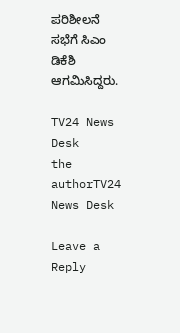ಪರಿಶೀಲನೆ ಸಭೆಗೆ ಸಿಎಂ ಡಿಕೆಶಿ ಆಗಮಿಸಿದ್ದರು.

TV24 News Desk
the authorTV24 News Desk

Leave a Reply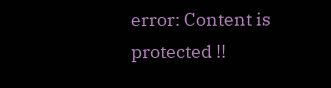error: Content is protected !!